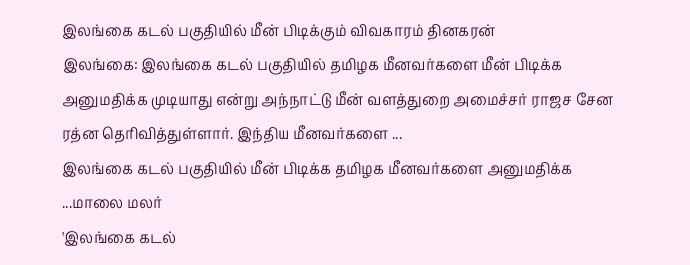இலங்கை கடல் பகுதியில் மீன் பிடிக்கும் விவகாரம் தினகரன்
இலங்கை: இலங்கை கடல் பகுதியில் தமிழக மீனவர்களை மீன் பிடிக்க அனுமதிக்க முடியாது என்று அந்நாட்டு மீன் வளத்துறை அமைச்சர் ராஜச சேன ரத்ன தெரிவித்துள்ளார். இந்திய மீனவர்களை ...
இலங்கை கடல் பகுதியில் மீன் பிடிக்க தமிழக மீனவர்களை அனுமதிக்க ...மாலை மலர்
'இலங்கை கடல்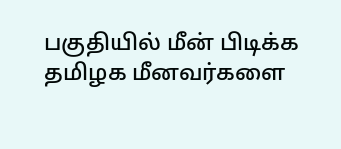பகுதியில் மீன் பிடிக்க தமிழக மீனவர்களை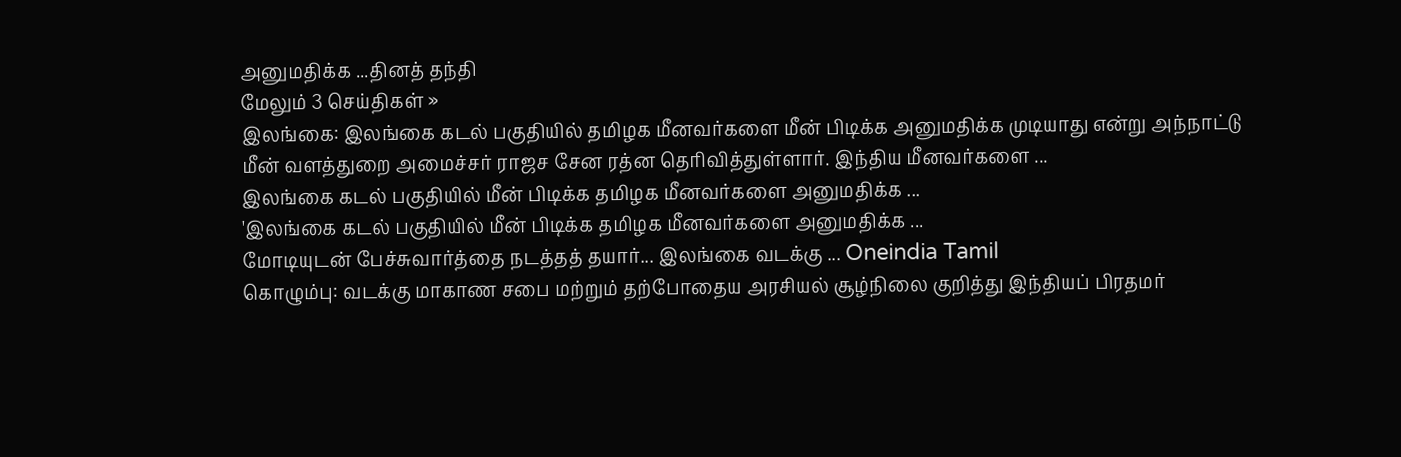அனுமதிக்க ...தினத் தந்தி
மேலும் 3 செய்திகள் »
இலங்கை: இலங்கை கடல் பகுதியில் தமிழக மீனவர்களை மீன் பிடிக்க அனுமதிக்க முடியாது என்று அந்நாட்டு மீன் வளத்துறை அமைச்சர் ராஜச சேன ரத்ன தெரிவித்துள்ளார். இந்திய மீனவர்களை ...
இலங்கை கடல் பகுதியில் மீன் பிடிக்க தமிழக மீனவர்களை அனுமதிக்க ...
'இலங்கை கடல் பகுதியில் மீன் பிடிக்க தமிழக மீனவர்களை அனுமதிக்க ...
மோடியுடன் பேச்சுவார்த்தை நடத்தத் தயார்... இலங்கை வடக்கு ... Oneindia Tamil
கொழும்பு: வடக்கு மாகாண சபை மற்றும் தற்போதைய அரசியல் சூழ்நிலை குறித்து இந்தியப் பிரதமர்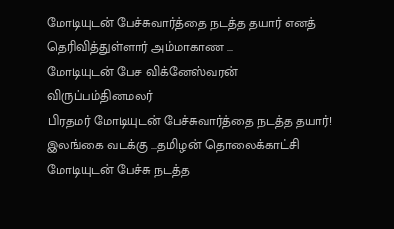மோடியுடன் பேச்சுவார்த்தை நடத்த தயார் எனத் தெரிவித்துள்ளார் அம்மாகாண ...
மோடியுடன் பேச விக்னேஸ்வரன் விருப்பம்தினமலர்
பிரதமர் மோடியுடன் பேச்சுவார்த்தை நடத்த தயார்! இலங்கை வடக்கு ...தமிழன் தொலைக்காட்சி
மோடியுடன் பேச்சு நடத்த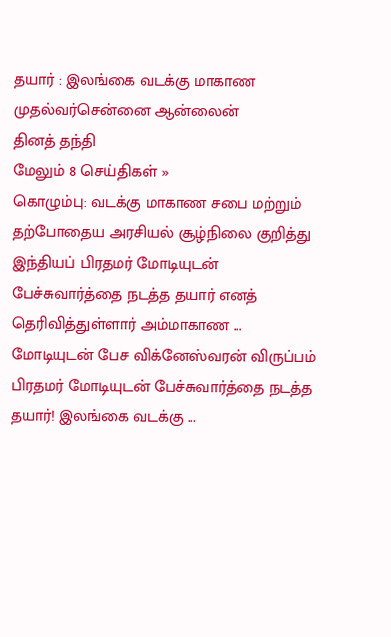தயார் : இலங்கை வடக்கு மாகாண முதல்வர்சென்னை ஆன்லைன்
தினத் தந்தி
மேலும் 8 செய்திகள் »
கொழும்பு: வடக்கு மாகாண சபை மற்றும் தற்போதைய அரசியல் சூழ்நிலை குறித்து இந்தியப் பிரதமர் மோடியுடன் பேச்சுவார்த்தை நடத்த தயார் எனத் தெரிவித்துள்ளார் அம்மாகாண ...
மோடியுடன் பேச விக்னேஸ்வரன் விருப்பம்
பிரதமர் மோடியுடன் பேச்சுவார்த்தை நடத்த தயார்! இலங்கை வடக்கு ...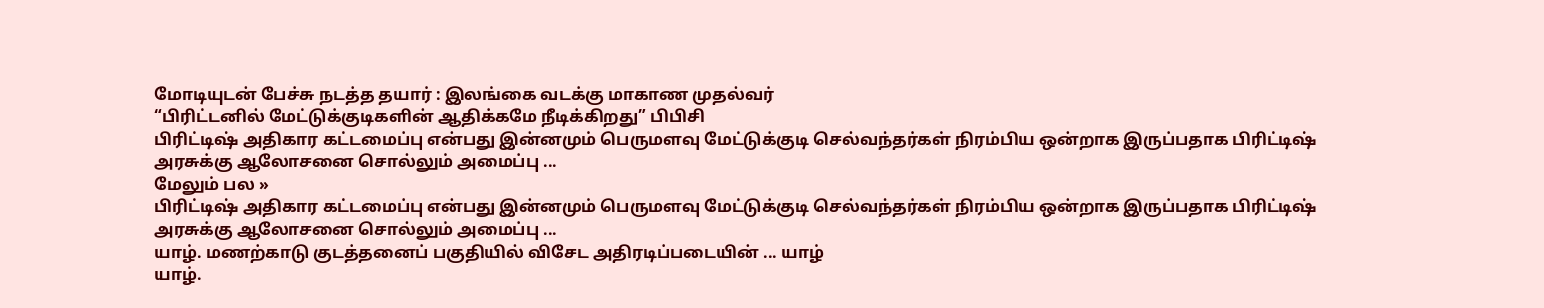மோடியுடன் பேச்சு நடத்த தயார் : இலங்கை வடக்கு மாகாண முதல்வர்
“பிரிட்டனில் மேட்டுக்குடிகளின் ஆதிக்கமே நீடிக்கிறது” பிபிசி
பிரிட்டிஷ் அதிகார கட்டமைப்பு என்பது இன்னமும் பெருமளவு மேட்டுக்குடி செல்வந்தர்கள் நிரம்பிய ஒன்றாக இருப்பதாக பிரிட்டிஷ் அரசுக்கு ஆலோசனை சொல்லும் அமைப்பு ...
மேலும் பல »
பிரிட்டிஷ் அதிகார கட்டமைப்பு என்பது இன்னமும் பெருமளவு மேட்டுக்குடி செல்வந்தர்கள் நிரம்பிய ஒன்றாக இருப்பதாக பிரிட்டிஷ் அரசுக்கு ஆலோசனை சொல்லும் அமைப்பு ...
யாழ். மணற்காடு குடத்தனைப் பகுதியில் விசேட அதிரடிப்படையின் ... யாழ்
யாழ்.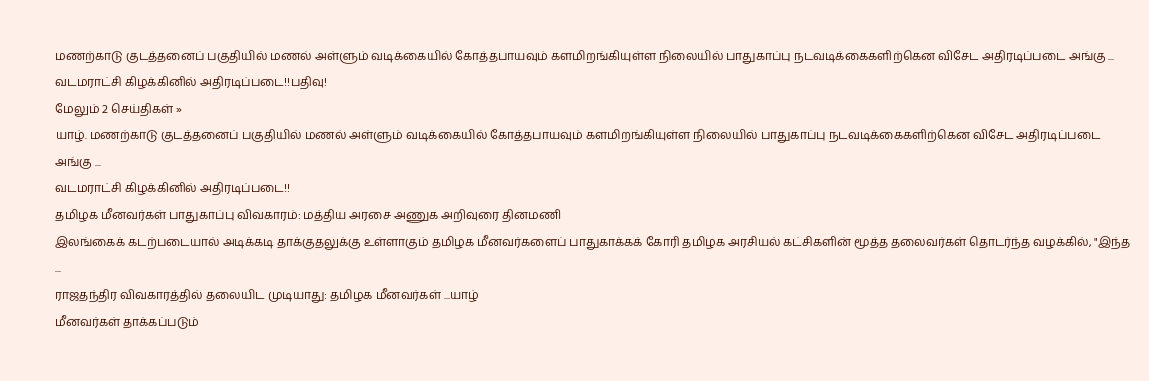மணற்காடு குடத்தனைப் பகுதியில் மணல் அள்ளும் வடிக்கையில் கோத்தபாயவும் களமிறங்கியுள்ள நிலையில் பாதுகாப்பு நடவடிக்கைகளிற்கென விசேட அதிரடிப்படை அங்கு ...
வடமராட்சி கிழக்கினில் அதிரடிப்படை!!பதிவு!
மேலும் 2 செய்திகள் »
யாழ். மணற்காடு குடத்தனைப் பகுதியில் மணல் அள்ளும் வடிக்கையில் கோத்தபாயவும் களமிறங்கியுள்ள நிலையில் பாதுகாப்பு நடவடிக்கைகளிற்கென விசேட அதிரடிப்படை அங்கு ...
வடமராட்சி கிழக்கினில் அதிரடிப்படை!!
தமிழக மீனவர்கள் பாதுகாப்பு விவகாரம்: மத்திய அரசை அணுக அறிவுரை தினமணி
இலங்கைக் கடற்படையால் அடிக்கடி தாக்குதலுக்கு உள்ளாகும் தமிழக மீனவர்களைப் பாதுகாக்கக் கோரி தமிழக அரசியல் கட்சிகளின் மூத்த தலைவர்கள் தொடர்ந்த வழக்கில், "இந்த ...
ராஜதந்திர விவகாரத்தில் தலையிட முடியாது: தமிழக மீனவர்கள் ...யாழ்
மீனவர்கள் தாக்கப்படும்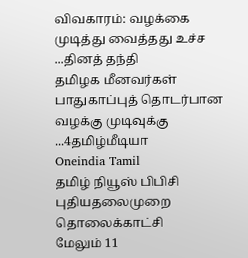விவகாரம்: வழக்கை முடித்து வைத்தது உச்ச ...தினத் தந்தி
தமிழக மீனவர்கள் பாதுகாப்புத் தொடர்பான வழக்கு முடிவுக்கு ...4தமிழ்மீடியா
Oneindia Tamil
தமிழ் நியூஸ் பிபிசி
புதியதலைமுறை தொலைக்காட்சி
மேலும் 11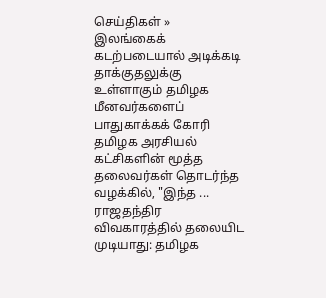செய்திகள் »
இலங்கைக் கடற்படையால் அடிக்கடி தாக்குதலுக்கு உள்ளாகும் தமிழக மீனவர்களைப் பாதுகாக்கக் கோரி தமிழக அரசியல் கட்சிகளின் மூத்த தலைவர்கள் தொடர்ந்த வழக்கில், "இந்த ...
ராஜதந்திர விவகாரத்தில் தலையிட முடியாது: தமிழக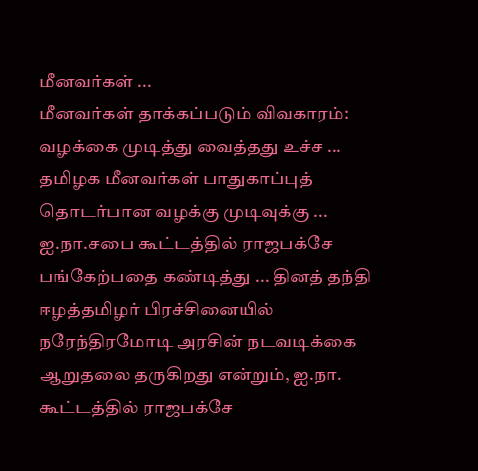மீனவர்கள் ...
மீனவர்கள் தாக்கப்படும் விவகாரம்: வழக்கை முடித்து வைத்தது உச்ச ...
தமிழக மீனவர்கள் பாதுகாப்புத் தொடர்பான வழக்கு முடிவுக்கு ...
ஐ.நா.சபை கூட்டத்தில் ராஜபக்சே பங்கேற்பதை கண்டித்து ... தினத் தந்தி
ஈழத்தமிழர் பிரச்சினையில் நரேந்திரமோடி அரசின் நடவடிக்கை ஆறுதலை தருகிறது என்றும், ஐ.நா. கூட்டத்தில் ராஜபக்சே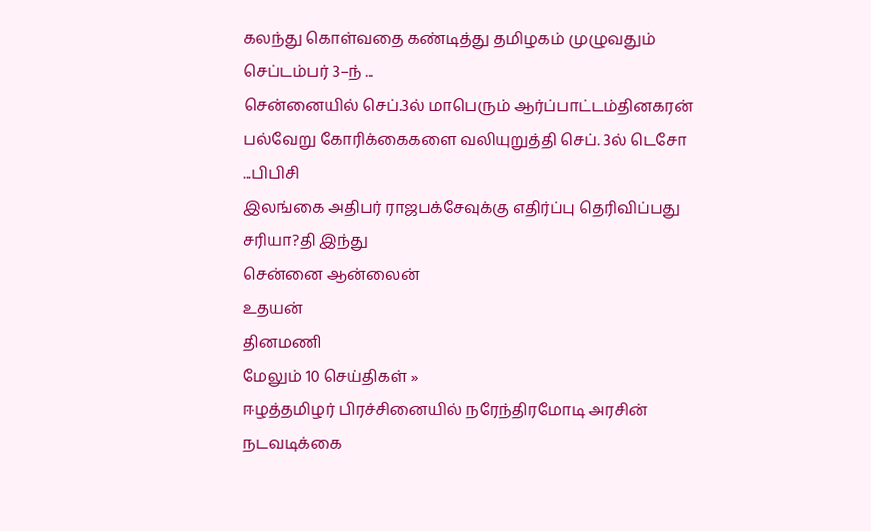கலந்து கொள்வதை கண்டித்து தமிழகம் முழுவதும் செப்டம்பர் 3–ந் ...
சென்னையில் செப்.3ல் மாபெரும் ஆர்ப்பாட்டம்தினகரன்
பல்வேறு கோரிக்கைகளை வலியுறுத்தி செப். 3ல் டெசோ ...பிபிசி
இலங்கை அதிபர் ராஜபக்சேவுக்கு எதிர்ப்பு தெரிவிப்பது சரியா?தி இந்து
சென்னை ஆன்லைன்
உதயன்
தினமணி
மேலும் 10 செய்திகள் »
ஈழத்தமிழர் பிரச்சினையில் நரேந்திரமோடி அரசின் நடவடிக்கை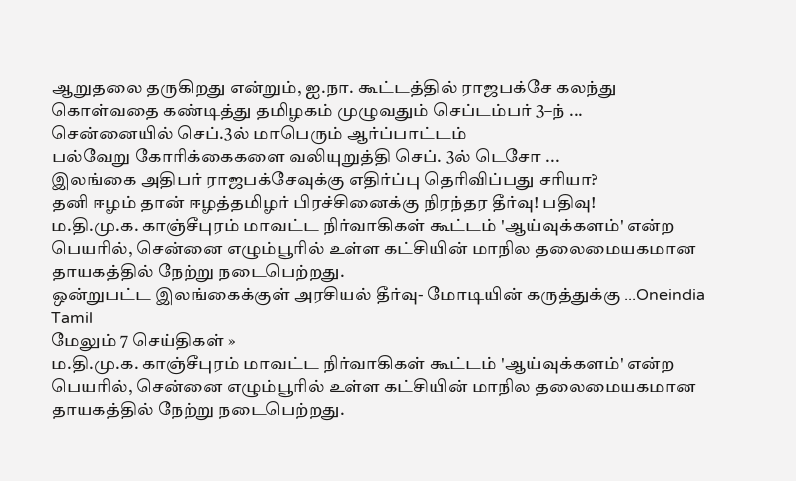ஆறுதலை தருகிறது என்றும், ஐ.நா. கூட்டத்தில் ராஜபக்சே கலந்து கொள்வதை கண்டித்து தமிழகம் முழுவதும் செப்டம்பர் 3–ந் ...
சென்னையில் செப்.3ல் மாபெரும் ஆர்ப்பாட்டம்
பல்வேறு கோரிக்கைகளை வலியுறுத்தி செப். 3ல் டெசோ ...
இலங்கை அதிபர் ராஜபக்சேவுக்கு எதிர்ப்பு தெரிவிப்பது சரியா?
தனி ஈழம் தான் ஈழத்தமிழர் பிரச்சினைக்கு நிரந்தர தீர்வு! பதிவு!
ம.தி.மு.க. காஞ்சீபுரம் மாவட்ட நிர்வாகிகள் கூட்டம் 'ஆய்வுக்களம்' என்ற பெயரில், சென்னை எழும்பூரில் உள்ள கட்சியின் மாநில தலைமையகமான தாயகத்தில் நேற்று நடைபெற்றது.
ஒன்றுபட்ட இலங்கைக்குள் அரசியல் தீர்வு- மோடியின் கருத்துக்கு ...Oneindia Tamil
மேலும் 7 செய்திகள் »
ம.தி.மு.க. காஞ்சீபுரம் மாவட்ட நிர்வாகிகள் கூட்டம் 'ஆய்வுக்களம்' என்ற பெயரில், சென்னை எழும்பூரில் உள்ள கட்சியின் மாநில தலைமையகமான தாயகத்தில் நேற்று நடைபெற்றது.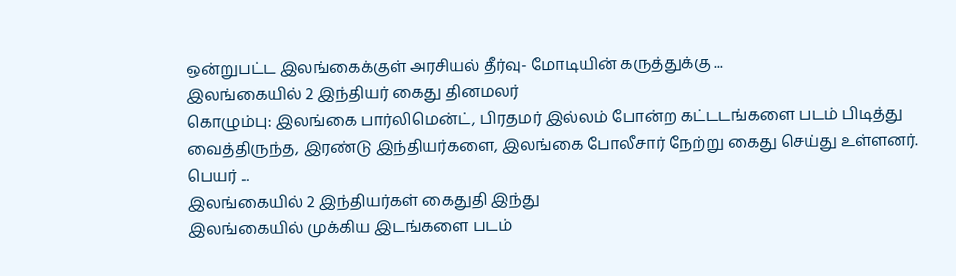ஒன்றுபட்ட இலங்கைக்குள் அரசியல் தீர்வு- மோடியின் கருத்துக்கு ...
இலங்கையில் 2 இந்தியர் கைது தினமலர்
கொழும்பு: இலங்கை பார்லிமென்ட், பிரதமர் இல்லம் போன்ற கட்டடங்களை படம் பிடித்து வைத்திருந்த, இரண்டு இந்தியர்களை, இலங்கை போலீசார் நேற்று கைது செய்து உள்ளனர். பெயர் ...
இலங்கையில் 2 இந்தியர்கள் கைதுதி இந்து
இலங்கையில் முக்கிய இடங்களை படம்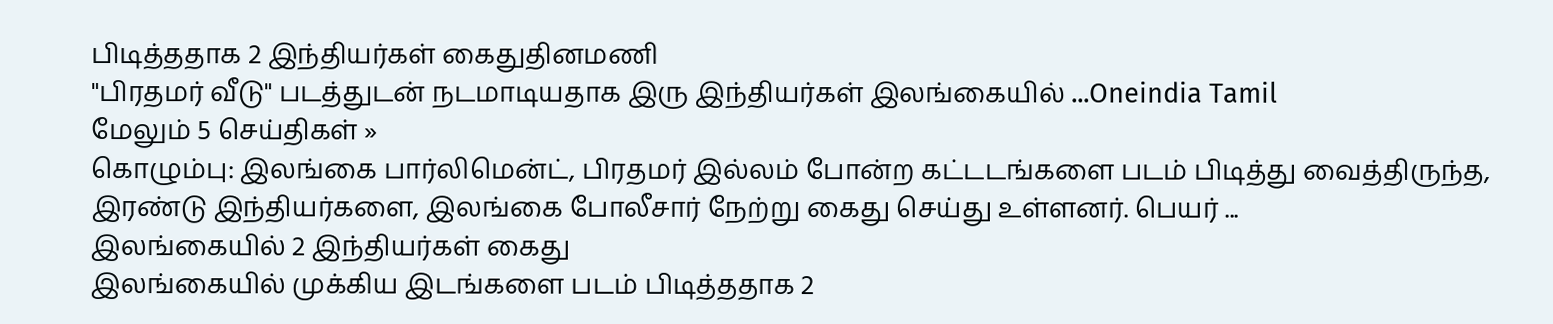பிடித்ததாக 2 இந்தியர்கள் கைதுதினமணி
"பிரதமர் வீடு" படத்துடன் நடமாடியதாக இரு இந்தியர்கள் இலங்கையில் ...Oneindia Tamil
மேலும் 5 செய்திகள் »
கொழும்பு: இலங்கை பார்லிமென்ட், பிரதமர் இல்லம் போன்ற கட்டடங்களை படம் பிடித்து வைத்திருந்த, இரண்டு இந்தியர்களை, இலங்கை போலீசார் நேற்று கைது செய்து உள்ளனர். பெயர் ...
இலங்கையில் 2 இந்தியர்கள் கைது
இலங்கையில் முக்கிய இடங்களை படம் பிடித்ததாக 2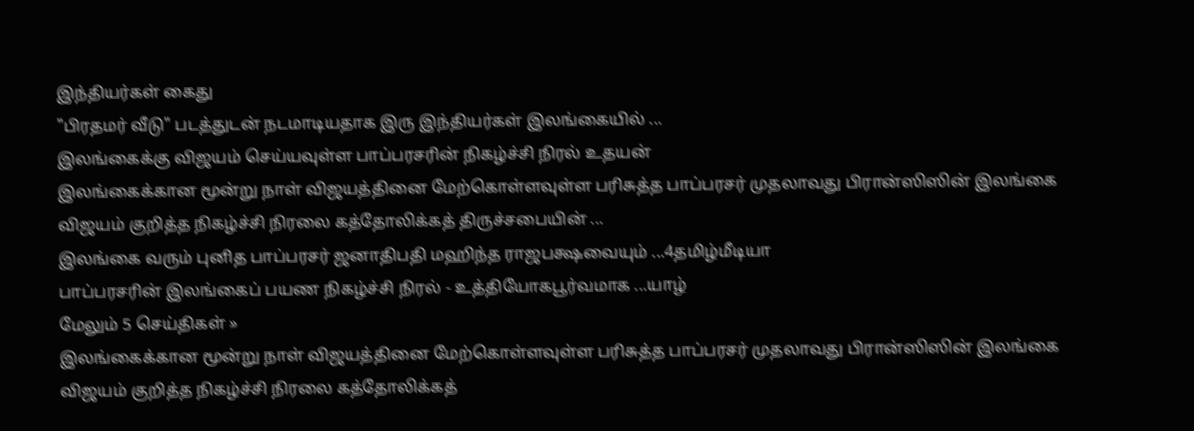இந்தியர்கள் கைது
"பிரதமர் வீடு" படத்துடன் நடமாடியதாக இரு இந்தியர்கள் இலங்கையில் ...
இலங்கைக்கு விஜயம் செய்யவுள்ள பாப்பரசரின் நிகழ்ச்சி நிரல் உதயன்
இலங்கைக்கான மூன்று நாள் விஜயத்தினை மேற்கொள்ளவுள்ள பரிசுத்த பாப்பரசர் முதலாவது பிரான்ஸிஸின் இலங்கை விஜயம் குறித்த நிகழ்ச்சி நிரலை கத்தோலிக்கத் திருச்சபையின் ...
இலங்கை வரும் புனித பாப்பரசர் ஜனாதிபதி மஹிந்த ராஜபக்ஷவையும் ...4தமிழ்மீடியா
பாப்பரசரின் இலங்கைப் பயண நிகழ்ச்சி நிரல் - உத்தியோகபூர்வமாக ...யாழ்
மேலும் 5 செய்திகள் »
இலங்கைக்கான மூன்று நாள் விஜயத்தினை மேற்கொள்ளவுள்ள பரிசுத்த பாப்பரசர் முதலாவது பிரான்ஸிஸின் இலங்கை விஜயம் குறித்த நிகழ்ச்சி நிரலை கத்தோலிக்கத்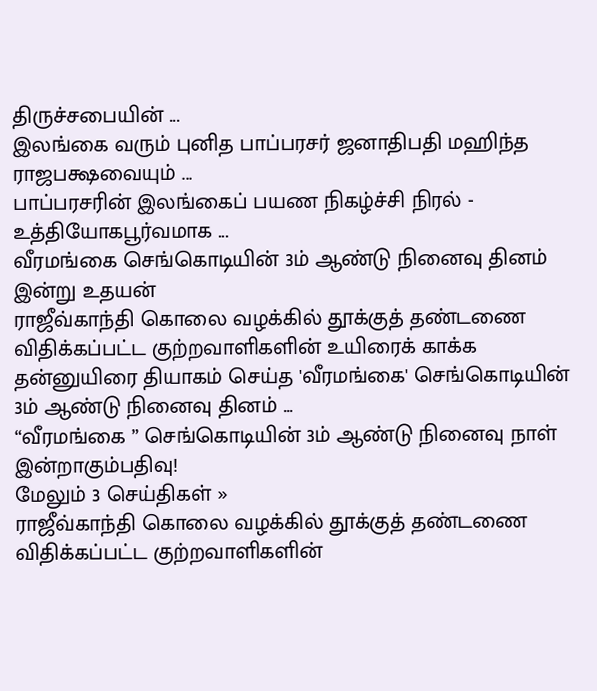திருச்சபையின் ...
இலங்கை வரும் புனித பாப்பரசர் ஜனாதிபதி மஹிந்த ராஜபக்ஷவையும் ...
பாப்பரசரின் இலங்கைப் பயண நிகழ்ச்சி நிரல் - உத்தியோகபூர்வமாக ...
வீரமங்கை செங்கொடியின் 3ம் ஆண்டு நினைவு தினம் இன்று உதயன்
ராஜீவ்காந்தி கொலை வழக்கில் தூக்குத் தண்டணை விதிக்கப்பட்ட குற்றவாளிகளின் உயிரைக் காக்க தன்னுயிரை தியாகம் செய்த 'வீரமங்கை' செங்கொடியின் 3ம் ஆண்டு நினைவு தினம் ...
“வீரமங்கை ” செங்கொடியின் 3ம் ஆண்டு நினைவு நாள் இன்றாகும்பதிவு!
மேலும் 3 செய்திகள் »
ராஜீவ்காந்தி கொலை வழக்கில் தூக்குத் தண்டணை விதிக்கப்பட்ட குற்றவாளிகளின்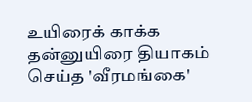உயிரைக் காக்க தன்னுயிரை தியாகம் செய்த 'வீரமங்கை'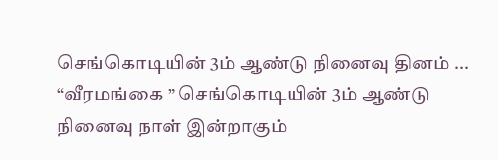செங்கொடியின் 3ம் ஆண்டு நினைவு தினம் ...
“வீரமங்கை ” செங்கொடியின் 3ம் ஆண்டு நினைவு நாள் இன்றாகும்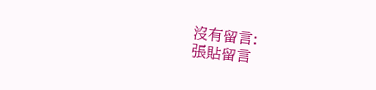沒有留言:
張貼留言